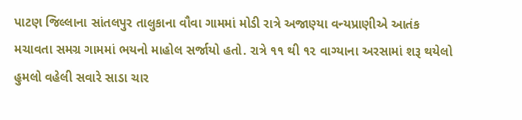પાટણ જિલ્લાના સાંતલપુર તાલુકાના વૌવા ગામમાં મોડી રાત્રે અજાણ્યા વન્યપ્રાણીએ આતંક મચાવતા સમગ્ર ગામમાં ભયનો માહોલ સર્જાયો હતો. રાત્રે ૧૧ થી ૧૨ વાગ્યાના અરસામાં શરૂ થયેલો હુમલો વહેલી સવારે સાડા ચાર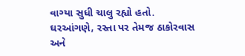વાગ્યા સુધી ચાલુ રહ્યો હતો. ઘરઆંગણે, રસ્તા પર તેમજ ઠાકોરવાસ અને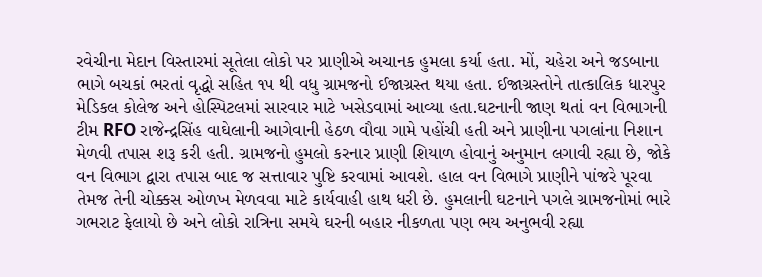રવેચીના મેદાન વિસ્તારમાં સૂતેલા લોકો પર પ્રાણીએ અચાનક હુમલા કર્યા હતા. મોં, ચહેરા અને જડબાના ભાગે બચકાં ભરતાં વૃદ્ધો સહિત ૧૫ થી વધુ ગ્રામજનો ઈજાગ્રસ્ત થયા હતા. ઈજાગ્રસ્તોને તાત્કાલિક ધારપુર મેડિકલ કોલેજ અને હોસ્પિટલમાં સારવાર માટે ખસેડવામાં આવ્યા હતા.ઘટનાની જાણ થતાં વન વિભાગની ટીમ RFO રાજેન્દ્રસિંહ વાઘેલાની આગેવાની હેઠળ વૌવા ગામે પહોંચી હતી અને પ્રાણીના પગલાંના નિશાન મેળવી તપાસ શરૂ કરી હતી. ગ્રામજનો હુમલો કરનાર પ્રાણી શિયાળ હોવાનું અનુમાન લગાવી રહ્યા છે, જોકે વન વિભાગ દ્વારા તપાસ બાદ જ સત્તાવાર પુષ્ટિ કરવામાં આવશે. હાલ વન વિભાગે પ્રાણીને પાંજરે પૂરવા તેમજ તેની ચોક્કસ ઓળખ મેળવવા માટે કાર્યવાહી હાથ ધરી છે. હુમલાની ઘટનાને પગલે ગ્રામજનોમાં ભારે ગભરાટ ફેલાયો છે અને લોકો રાત્રિના સમયે ઘરની બહાર નીકળતા પણ ભય અનુભવી રહ્યા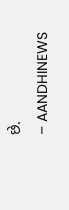છે.
– AANDHINEWS